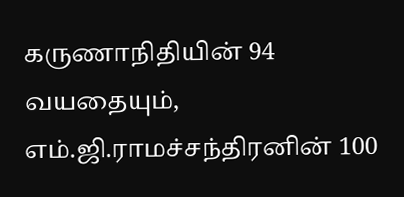கருணாநிதியின் 94 வயதையும், எம்.ஜி.ராமச்சந்திரனின் 100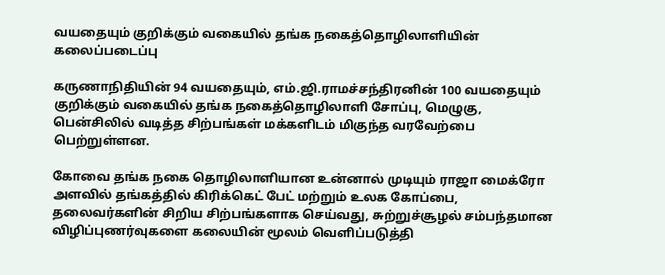வயதையும் குறிக்கும் வகையில் தங்க நகைத்தொழிலாளியின் கலைப்படைப்பு

கருணாநிதியின் 94 வயதையும், எம்.ஜி.ராமச்சந்திரனின் 100 வயதையும் குறிக்கும் வகையில் தங்க நகைத்தொழிலாளி சோப்பு, மெழுகு, பென்சிலில் வடித்த சிற்பங்கள் மக்களிடம் மிகுந்த வரவேற்பை பெற்றுள்ளன.

கோவை தங்க நகை தொழிலாளியான உன்னால் முடியும் ராஜா மைக்ரோ அளவில் தங்கத்தில் கிரிக்கெட் பேட் மற்றும் உலக கோப்பை, தலைவர்களின் சிறிய சிற்பங்களாக செய்வது, சுற்றுச்சூழல் சம்பந்தமான விழிப்புணர்வுகளை கலையின் மூலம் வெளிப்படுத்தி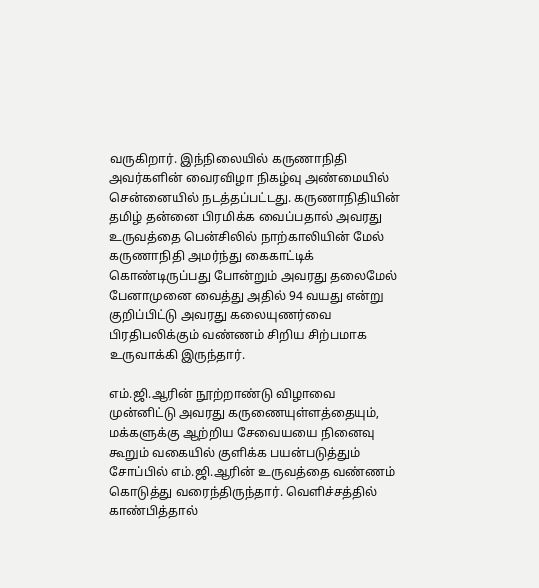வருகிறார். இந்நிலையில் கருணாநிதி அவர்களின் வைரவிழா நிகழ்வு அண்மையில் சென்னையில் நடத்தப்பட்டது. கருணாநிதியின் தமிழ் தன்னை பிரமிக்க வைப்பதால் அவரது உருவத்தை பென்சிலில் நாற்காலியின் மேல் கருணாநிதி அமர்ந்து கைகாட்டிக் கொண்டிருப்பது போன்றும் அவரது தலைமேல் பேனாமுனை வைத்து அதில் 94 வயது என்று குறிப்பிட்டு அவரது கலையுணர்வை பிரதிபலிக்கும் வண்ணம் சிறிய சிற்பமாக உருவாக்கி இருந்தார்.

எம்.ஜி.ஆரின் நூற்றாண்டு விழாவை முன்னிட்டு அவரது கருணையுள்ளத்தையும், மக்களுக்கு ஆற்றிய சேவையயை நினைவு கூறும் வகையில் குளிக்க பயன்படுத்தும் சோப்பில் எம்.ஜி.ஆரின் உருவத்தை வண்ணம் கொடுத்து வரைந்திருந்தார். வெளிச்சத்தில் காண்பித்தால்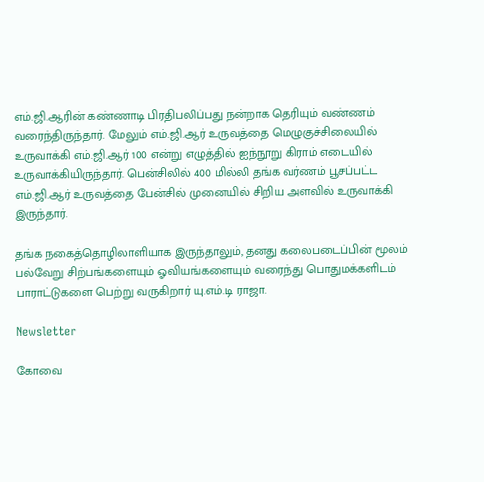எம்.ஜி.ஆரின் கண்ணாடி பிரதிபலிப்பது நன்றாக தெரியும் வண்ணம் வரைந்திருந்தார். மேலும் எம்.ஜி.ஆர் உருவத்தை மெழுகுச்சிலையில் உருவாக்கி எம்.ஜி.ஆர் 100 என்று எழுத்தில் ஐந்நூறு கிராம் எடையில் உருவாக்கியிருந்தார். பென்சிலில் 400 மில்லி தங்க வர்ணம் பூசப்பட்ட எம்.ஜி.ஆர் உருவத்தை பேன்சில் முனையில் சிறிய அளவில் உருவாக்கி இருந்தார்.

தங்க நகைத்தொழிலாளியாக இருந்தாலும், தனது கலைபடைப்பின் மூலம் பல்வேறு சிற்பங்களையும் ஓவியங்களையும் வரைந்து பொதுமக்களிடம் பாராட்டுகளை பெற்று வருகிறார் யு.எம்.டி ராஜா.

Newsletter

கோவை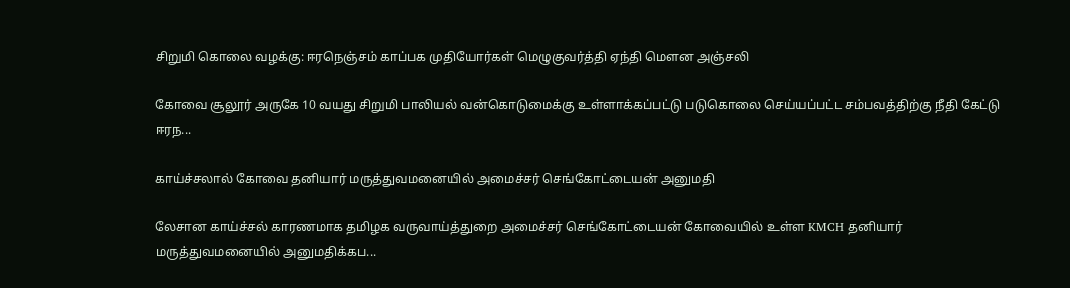சிறுமி கொலை வழக்கு: ஈரநெஞ்சம் காப்பக முதியோர்கள் மெழுகுவர்த்தி ஏந்தி மௌன அஞ்சலி

கோவை சூலூர் அருகே 10 வயது சிறுமி பாலியல் வன்கொடுமைக்கு உள்ளாக்கப்பட்டு படுகொலை செய்யப்பட்ட சம்பவத்திற்கு நீதி கேட்டு ஈரந...

காய்ச்சலால் கோவை தனியார் மருத்துவமனையில் அமைச்சர் செங்கோட்டையன் அனுமதி

லேசான காய்ச்சல் காரணமாக தமிழக வருவாய்த்துறை அமைச்சர் செங்கோட்டையன் கோவையில் உள்ள KMCH தனியார் மருத்துவமனையில் அனுமதிக்கப...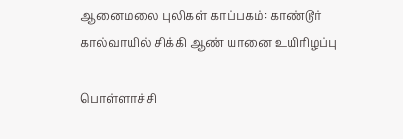ஆனைமலை புலிகள் காப்பகம்: காண்டூர் கால்வாயில் சிக்கி ஆண் யானை உயிரிழப்பு

பொள்ளாச்சி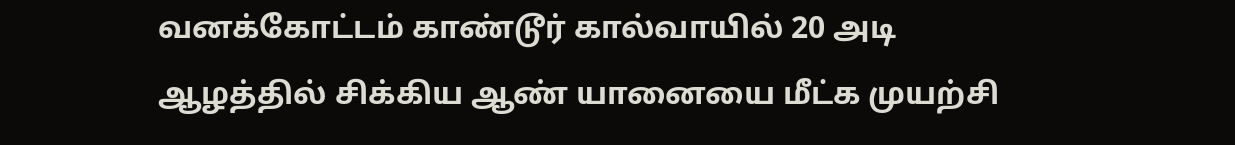வனக்கோட்டம் காண்டூர் கால்வாயில் 20 அடி ஆழத்தில் சிக்கிய ஆண் யானையை மீட்க முயற்சி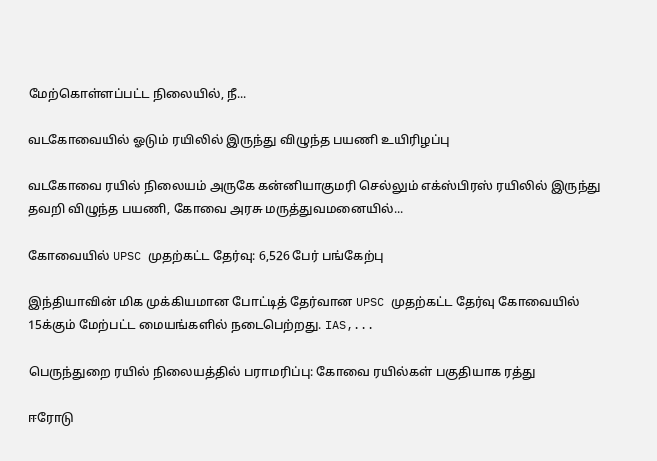மேற்கொள்ளப்பட்ட நிலையில், நீ...

வடகோவையில் ஓடும் ரயிலில் இருந்து விழுந்த பயணி உயிரிழப்பு

வடகோவை ரயில் நிலையம் அருகே கன்னியாகுமரி செல்லும் எக்ஸ்பிரஸ் ரயிலில் இருந்து தவறி விழுந்த பயணி, கோவை அரசு மருத்துவமனையில்...

கோவையில் UPSC முதற்கட்ட தேர்வு: 6,526 பேர் பங்கேற்பு

இந்தியாவின் மிக முக்கியமான போட்டித் தேர்வான UPSC முதற்கட்ட தேர்வு கோவையில் 15க்கும் மேற்பட்ட மையங்களில் நடைபெற்றது. IAS,...

பெருந்துறை ரயில் நிலையத்தில் பராமரிப்பு: கோவை ரயில்கள் பகுதியாக ரத்து

ஈரோடு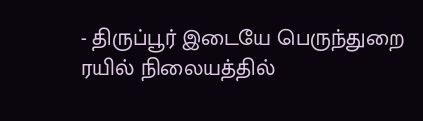- திருப்பூர் இடையே பெருந்துறை ரயில் நிலையத்தில்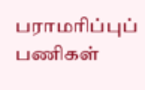பராமரிப்புப் பணிகள்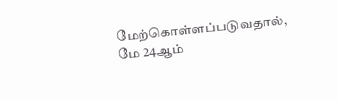மேற்கொள்ளப்படுவதால், மே 24ஆம்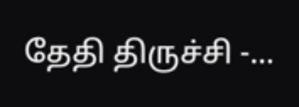தேதி திருச்சி -...